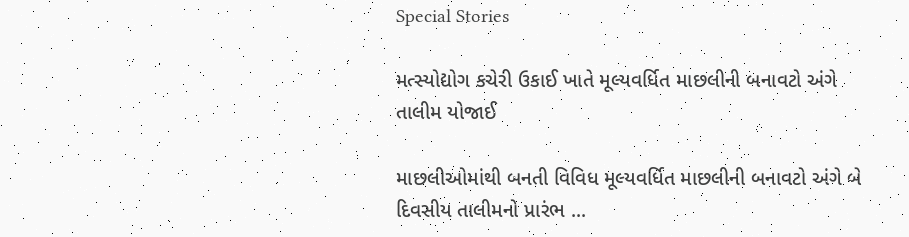Special Stories

મત્સ્યોદ્યોગ કચેરી ઉકાઈ ખાતે મૂલ્યવર્ધિત માછલીની બનાવટો અંગે તાલીમ યોજાઈ

માછલીઓમાંથી બનતી વિવિધ મૂલ્યવર્ધિત માછલીની બનાવટો અંગે બે દિવસીય તાલીમનો પ્રારંભ ...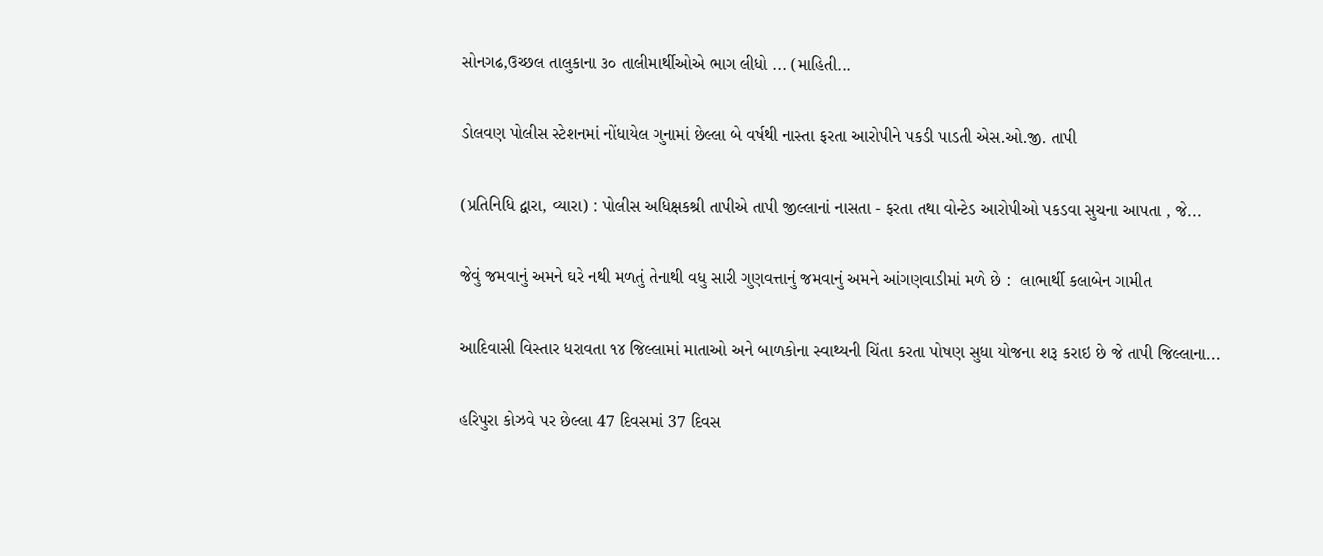સોનગઢ,ઉચ્છલ તાલુકાના ૩૦ તાલીમાર્થીઓએ ભાગ લીધો ... (માહિતી...

ડોલવણ પોલીસ સ્ટેશનમાં નોંધાયેલ ગુનામાં છેલ્લા બે વર્ષથી નાસ્તા ફરતા આરોપીને પકડી પાડતી એસ.ઓ.જી. તાપી

(પ્રતિનિધિ દ્વારા, વ્યારા) : પોલીસ અધિક્ષકશ્રી તાપીએ તાપી જીલ્લાનાં નાસતા - ફરતા તથા વોન્ટેડ આરોપીઓ પકડવા સુચના આપતા , જે...

જેવું જમવાનું અમને ઘરે નથી મળતું તેનાથી વધુ સારી ગુણવત્તાનું જમવાનું અમને આંગણવાડીમાં મળે છે :  લાભાર્થી કલાબેન ગામીત

આદિવાસી વિસ્તાર ધરાવતા ૧૪ જિલ્લામાં માતાઓ અને બાળકોના સ્વાથ્યની ચિંતા કરતા પોષણ સુધા યોજના શરૂ કરાઇ છે જે તાપી જિલ્લાના...

હરિપુરા કોઝવે પર છેલ્લા 47 દિવસમાં 37 દિવસ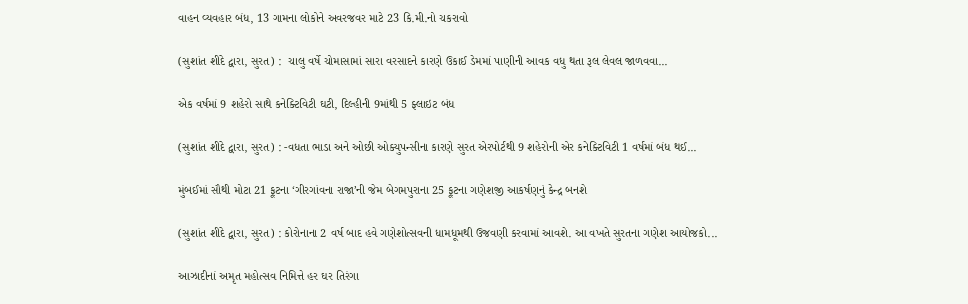વાહન વ્યવહાર બંધ, 13 ગામના લોકોને અવરજવર માટે 23 કિ.મી.નો ચકરાવો

(સુશાંત શીંદે દ્વારા, સુરત) :  ચાલુ વર્ષે ચોમાસામાં સારા વરસાદને કારણે ઉકાઈ ડેમમાં પાણીની આવક વધુ થતા રૂલ લેવલ જાળવવા...

એક વર્ષમાં 9 શહેરો સાથે કનેક્ટિવિટી ઘટી, દિલ્હીની 9માંથી 5 ફ્લાઇટ બંધ

(સુશાંત શીંદે દ્વારા, સુરત) : -વધતા ભાડા અને ઓછી ઓક્યુપન્સીના કારણે સુરત એરપોર્ટથી 9 શહેરોની એર કનેક્ટિવિટી 1 વર્ષમાં બંધ થઈ...

મુંબઈમાં સૌથી મોટા 21 ફૂટના ‘ગીરગાંવના રાજા’ની જેમ બેગમપુરાના 25 ફૂટના ગણેશજી આકર્ષણનું કેન્દ્ર બનશે

(સુશાંત શીંદે દ્વારા, સુરત) : કોરોનાના 2 વર્ષ બાદ હવે ગણેશોત્સવની ધામધૂમથી ઉજવણી કરવામાં આવશે. આ વખતે સુરતના ગણેશ આયોજકો...

આઝાદીનાં અમૃત મહોત્સવ નિમિત્તે હર ઘર તિરંગા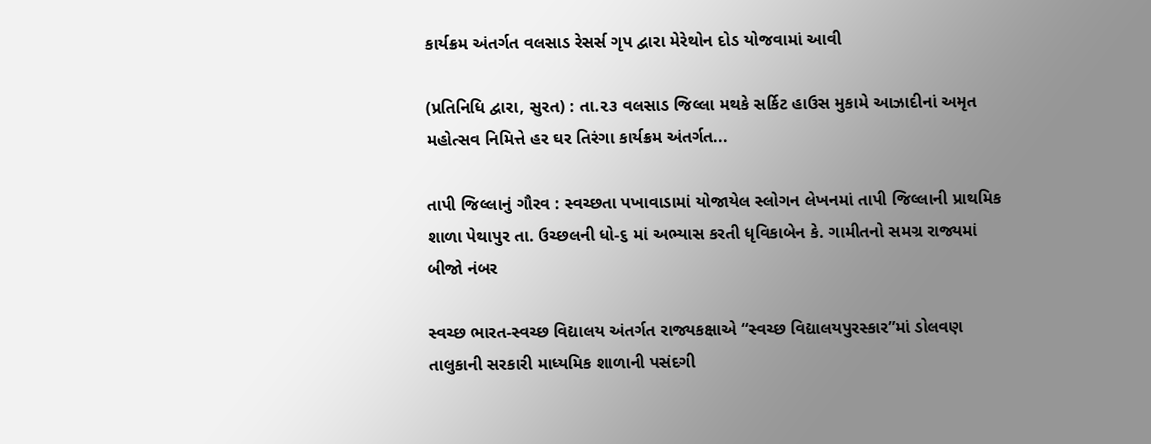કાર્યક્રમ અંતર્ગત વલસાડ રેસર્સ ગૃપ દ્વારા મેરેથોન દોડ યોજવામાં આવી

(પ્રતિનિધિ દ્વારા, સુરત) : તા.૨૩ વલસાડ જિલ્લા મથકે સર્કિટ હાઉસ મુકામે આઝાદીનાં અમૃત મહોત્સવ નિમિત્તે હર ઘર તિરંગા કાર્યક્રમ અંતર્ગત...

તાપી જિલ્લાનું ગૌરવ : સ્વચ્છતા પખાવાડામાં યોજાયેલ સ્લોગન લેખનમાં તાપી જિલ્લાની પ્રાથમિક શાળા પેથાપુર તા. ઉચ્છલની ધો-૬ માં અભ્યાસ કરતી ધૃવિકાબેન કે. ગામીતનો સમગ્ર રાજ્યમાં બીજો નંબર

સ્વચ્છ ભારત-સ્વચ્છ વિદ્યાલય અંતર્ગત રાજ્યકક્ષાએ “સ્વચ્છ વિદ્યાલયપુરસ્કાર”માં ડોલવણ તાલુકાની સરકારી માધ્યમિક શાળાની પસંદગી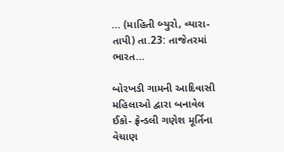... (માહિતી બ્યુરો, વ્યારા-તાપી) તા.23: તાજેતરમાં ભારત...

બોરખડી ગામની આદિવાસી મહિલાઓ દ્વારા બનાવેલ ઈકો- ફ્રેન્ડલી ગણેશ મૂર્તિના વેચાણ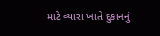માટે વ્યારા ખાતે દુકાનનું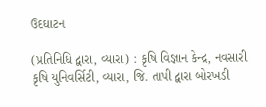ઉદઘાટન

(પ્રતિનિધિ દ્વારા, વ્યારા) : કૃષિ વિજ્ઞાન કેન્દ્ર, નવસારી કૃષિ યુનિવર્સિટી, વ્યારા, જિ. તાપી દ્વારા બોરખડી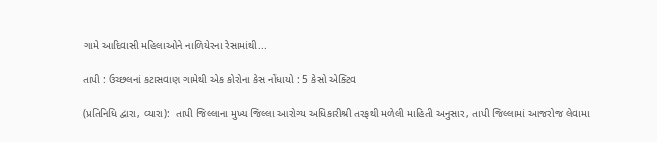ગામે આદિવાસી મહિલાઓને નાળિયેરના રેસામાંથી...

તાપી : ઉચ્છલનાં કટાસવાણ ગામેથી એક કોરોના કેસ નોંધાયો : 5 કેસો એક્ટિવ

(પ્રતિનિધિ દ્વારા, વ્યારા):  તાપી જિલ્લાના મુખ્ય જિલ્લા આરોગ્ય અધિકારીશ્રી તરફથી મળેલી માહિતી અનુસાર, તાપી જિલ્લામાં આજરોજ લેવામા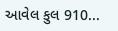આવેલ કુલ 910...